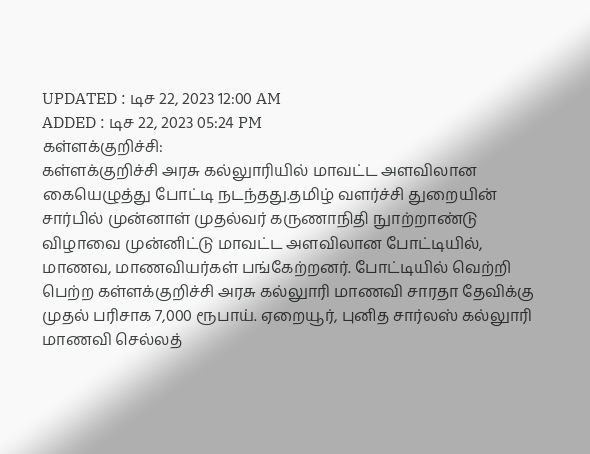UPDATED : டிச 22, 2023 12:00 AM
ADDED : டிச 22, 2023 05:24 PM
கள்ளக்குறிச்சி:
கள்ளக்குறிச்சி அரசு கல்லுாரியில் மாவட்ட அளவிலான கையெழுத்து போட்டி நடந்தது.தமிழ் வளர்ச்சி துறையின் சார்பில் முன்னாள் முதல்வர் கருணாநிதி நுாற்றாண்டு விழாவை முன்னிட்டு மாவட்ட அளவிலான போட்டியில், மாணவ, மாணவியர்கள் பங்கேற்றனர். போட்டியில் வெற்றி பெற்ற கள்ளக்குறிச்சி அரசு கல்லுாரி மாணவி சாரதா தேவிக்கு முதல் பரிசாக 7,000 ரூபாய். ஏறையூர், புனித சார்லஸ் கல்லுாரி மாணவி செல்லத்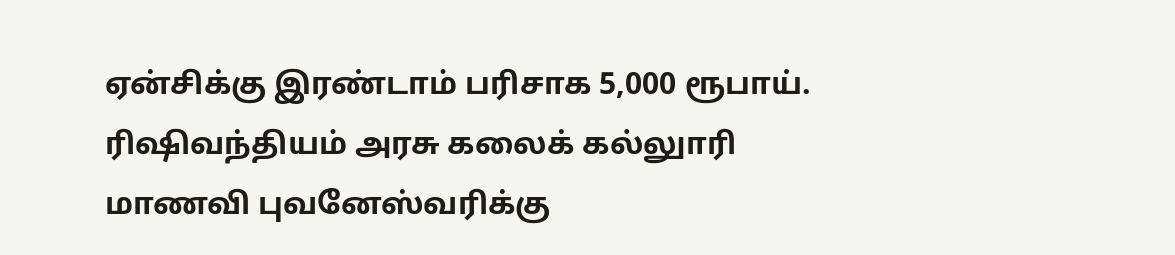ஏன்சிக்கு இரண்டாம் பரிசாக 5,000 ரூபாய். ரிஷிவந்தியம் அரசு கலைக் கல்லுாரி மாணவி புவனேஸ்வரிக்கு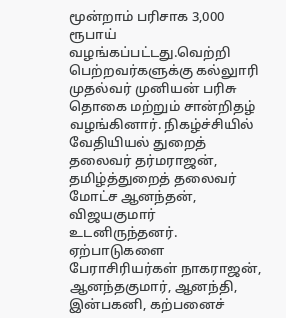மூன்றாம் பரிசாக 3,000 ரூபாய் வழங்கப்பட்டது.வெற்றி பெற்றவர்களுக்கு கல்லுாரி முதல்வர் முனியன் பரிசு தொகை மற்றும் சான்றிதழ் வழங்கினார். நிகழ்ச்சியில் வேதியியல் துறைத் தலைவர் தர்மராஜன், தமிழ்த்துறைத் தலைவர் மோட்ச ஆனந்தன், விஜயகுமார் உடனிருந்தனர். ஏற்பாடுகளை பேராசிரியர்கள் நாகராஜன், ஆனந்தகுமார், ஆனந்தி, இன்பகனி, கற்பனைச்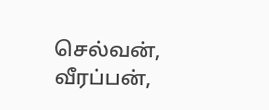செல்வன், வீரப்பன்,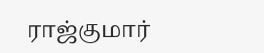ராஜ்குமார்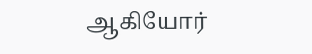ஆகியோர்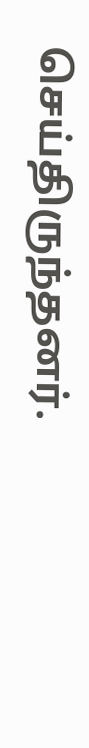செய்திருந்தனர்.